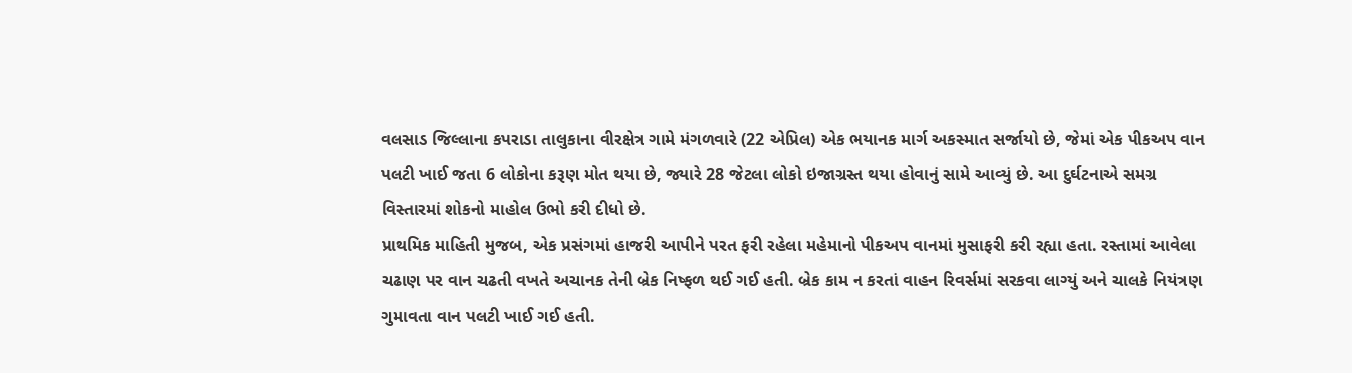વલસાડ જિલ્લાના કપરાડા તાલુકાના વીરક્ષેત્ર ગામે મંગળવારે (22 એપ્રિલ) એક ભયાનક માર્ગ અકસ્માત સર્જાયો છે, જેમાં એક પીકઅપ વાન પલટી ખાઈ જતા 6 લોકોના કરૂણ મોત થયા છે, જ્યારે 28 જેટલા લોકો ઇજાગ્રસ્ત થયા હોવાનું સામે આવ્યું છે. આ દુર્ઘટનાએ સમગ્ર વિસ્તારમાં શોકનો માહોલ ઉભો કરી દીધો છે.
પ્રાથમિક માહિતી મુજબ, એક પ્રસંગમાં હાજરી આપીને પરત ફરી રહેલા મહેમાનો પીકઅપ વાનમાં મુસાફરી કરી રહ્યા હતા. રસ્તામાં આવેલા ચઢાણ પર વાન ચઢતી વખતે અચાનક તેની બ્રેક નિષ્ફળ થઈ ગઈ હતી. બ્રેક કામ ન કરતાં વાહન રિવર્સમાં સરકવા લાગ્યું અને ચાલકે નિયંત્રણ ગુમાવતા વાન પલટી ખાઈ ગઈ હતી.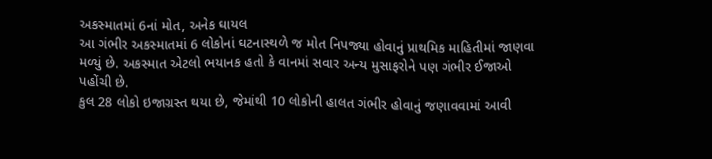અકસ્માતમાં 6નાં મોત, અનેક ઘાયલ
આ ગંભીર અકસ્માતમાં 6 લોકોનાં ઘટનાસ્થળે જ મોત નિપજ્યા હોવાનું પ્રાથમિક માહિતીમાં જાણવા મળ્યું છે. અકસ્માત એટલો ભયાનક હતો કે વાનમાં સવાર અન્ય મુસાફરોને પણ ગંભીર ઈજાઓ પહોંચી છે.
કુલ 28 લોકો ઇજાગ્રસ્ત થયા છે, જેમાંથી 10 લોકોની હાલત ગંભીર હોવાનું જણાવવામાં આવી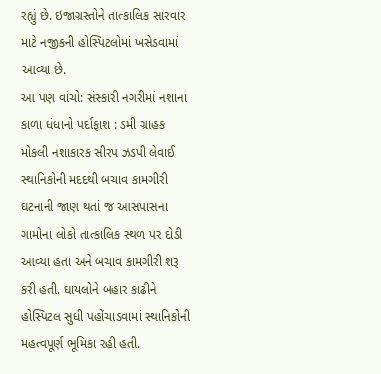રહ્યું છે. ઇજાગ્રસ્તોને તાત્કાલિક સારવાર માટે નજીકની હોસ્પિટલોમાં ખસેડવામાં આવ્યા છે.
આ પણ વાંચો: સંસ્કારી નગરીમાં નશાના કાળા ધંધાનો પર્દાફાશ : ડમી ગ્રાહક મોકલી નશાકારક સીરપ ઝડપી લેવાઈ
સ્થાનિકોની મદદથી બચાવ કામગીરી
ઘટનાની જાણ થતાં જ આસપાસના ગામોના લોકો તાત્કાલિક સ્થળ પર દોડી આવ્યા હતા અને બચાવ કામગીરી શરૂ કરી હતી. ઘાયલોને બહાર કાઢીને હોસ્પિટલ સુધી પહોંચાડવામાં સ્થાનિકોની મહત્વપૂર્ણ ભૂમિકા રહી હતી.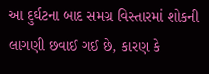આ દુર્ઘટના બાદ સમગ્ર વિસ્તારમાં શોકની લાગણી છવાઈ ગઈ છે, કારણ કે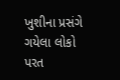ખુશીના પ્રસંગે ગયેલા લોકો પરત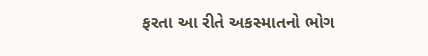ફરતા આ રીતે અકસ્માતનો ભોગ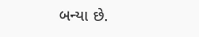બન્યા છે.